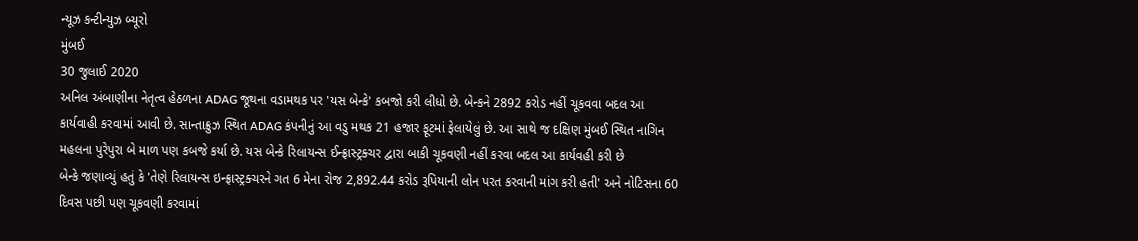ન્યૂઝ કન્ટીન્યુઝ બ્યૂરો
મુંબઈ
30 જુલાઈ 2020
અનિલ અંબાણીના નેતૃત્વ હેઠળના ADAG જૂથના વડામથક પર 'યસ બેન્કે' કબજો કરી લીધો છે. બેન્કને 2892 કરોડ નહીં ચૂકવવા બદલ આ કાર્યવાહી કરવામાં આવી છે. સાન્તાક્રુઝ સ્થિત ADAG કંપનીનું આ વડુ મથક 21 હજાર ફૂટમાં ફેલાયેલું છે. આ સાથે જ દક્ષિણ મુંબઈ સ્થિત નાગિન મહલના પુરેપુરા બે માળ પણ કબજે કર્યા છે. યસ બેન્કે રિલાયન્સ ઈન્ફ્રાસ્ટ્રક્ચર દ્વારા બાકી ચૂકવણી નહીં કરવા બદલ આ કાર્યવહી કરી છે
બેન્કે જણાવ્યું હતું કે 'તેણે રિલાયન્સ ઇન્ફ્રાસ્ટ્રક્ચરને ગત 6 મેના રોજ 2,892.44 કરોડ રૂપિયાની લોન પરત કરવાની માંગ કરી હતી' અને નોટિસના 60 દિવસ પછી પણ ચૂકવણી કરવામાં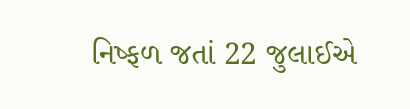નિષ્ફળ જતાં 22 જુલાઈએ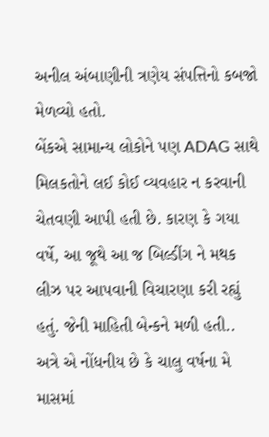અનીલ અંબાણીની ત્રણેય સંપત્તિનો કબજો મેળવ્યો હતો.
બેંકએ સામાન્ય લોકોને પણ ADAG સાથે મિલકતોને લઈ કોઈ વ્યવહાર ન કરવાની ચેતવણી આપી હતી છે. કારણ કે ગયા વર્ષે, આ જૂથે આ જ બિલ્ડીંગ ને મથક લીઝ પર આપવાની વિચારણા કરી રહ્યું હતું. જેની માહિતી બેન્કને મળી હતી..
અત્રે એ નોંધનીય છે કે ચાલુ વર્ષના મે માસમાં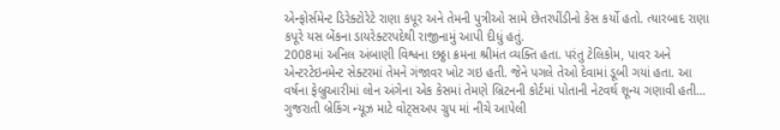એન્ફોર્સમેન્ટ ડિરેક્ટોરેટે રાણા કપૂર અને તેમની પુત્રીઓ સામે છેતરપીંડીનો કેસ કર્યો હતો. ત્યારબાદ રાણા કપૂરે યસ બેંકના ડાયરેક્ટરપદેથી રાજીનામું આપી દીધું હતું.
2008માં અનિલ અંબાણી વિશ્વના છઠ્ઠા ક્રમના શ્રીમંત વ્યક્તિ હતા. પરંતુ ટેલિકોમ, પાવર અને એન્ટરટેઇનમેન્ટ સેક્ટરમાં તેમને ગંજાવર ખોટ ગઇ હતી. જેને પગલે તેઓ દેવામાં ડૂબી ગયાં હતા. આ વર્ષના ફેબ્રુઆરીમાં લોન અંગેના એક કેસમાં તેમણે બ્રિટનની કોર્ટમાં પોતાની નેટવર્થ શૂન્ય ગણાવી હતી…
ગુજરાતી બ્રેકિંગ ન્યૂઝ માટે વોટ્સઅપ ગ્રુપ માં નીચે આપેલી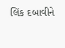લિંક દબાવીને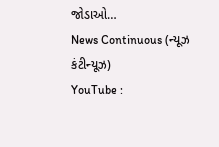જોડાઓ…
News Continuous (ન્યૂઝ કંટીન્યૂઝ)
YouTube :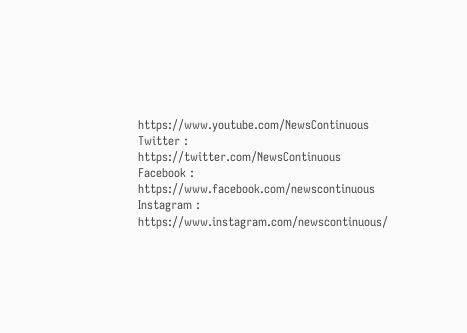https://www.youtube.com/NewsContinuous
Twitter : https://twitter.com/NewsContinuous
Facebook : https://www.facebook.com/newscontinuous
Instagram : https://www.instagram.com/newscontinuous/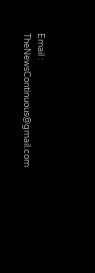Email : TheNewsContinuous@gmail.com